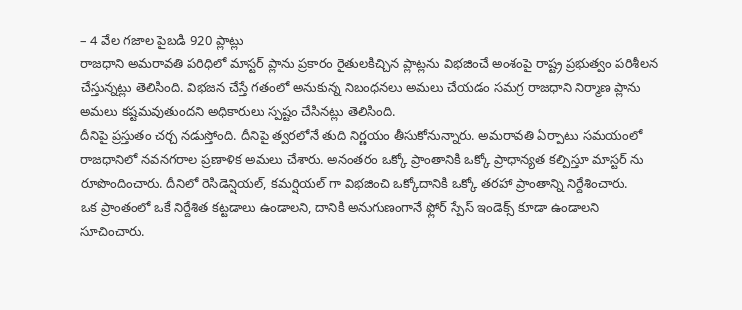– 4 వేల గజాల పైబడి 920 ప్లాట్లు
రాజధాని అమరావతి పరిధిలో మాస్టర్ ప్లాను ప్రకారం రైతులకిచ్చిన ప్లాట్లను విభజించే అంశంపై రాష్ట్ర ప్రభుత్వం పరిశీలన చేస్తున్నట్లు తెలిసింది. విభజన చేస్తే గతంలో అనుకున్న నిబంధనలు అమలు చేయడం సమగ్ర రాజధాని నిర్మాణ ప్లాను అమలు కష్టమవుతుందని అధికారులు స్పష్టం చేసినట్లు తెలిసింది.
దీనిపై ప్రస్తుతం చర్చ నడుస్తోంది. దీనిపై త్వరలోనే తుది నిర్ణయం తీసుకోనున్నారు. అమరావతి ఏర్పాటు సమయంలో రాజధానిలో నవనగరాల ప్రణాళిక అమలు చేశారు. అనంతరం ఒక్కో ప్రాంతానికి ఒక్కో ప్రాధాన్యత కల్పిస్తూ మాస్టర్ ను రూపొందించారు. దీనిలో రెసిడెన్షియల్, కమర్షియల్ గా విభజించి ఒక్కోదానికి ఒక్కో తరహా ప్రాంతాన్ని నిర్దేశించారు.
ఒక ప్రాంతంలో ఒకే నిర్దేశిత కట్టడాలు ఉండాలని, దానికి అనుగుణంగానే ఫ్లోర్ స్పేస్ ఇండెక్స్ కూడా ఉండాలని సూచించారు.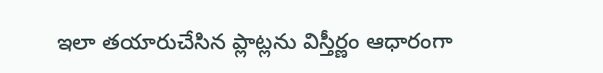ఇలా తయారుచేసిన ప్లాట్లను విస్తీర్ణం ఆధారంగా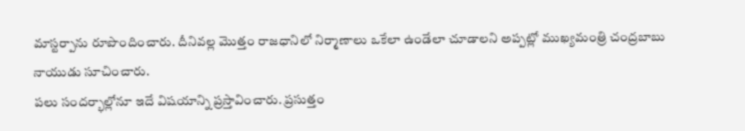మాస్టర్పాను రూపొందించారు. దీనివల్ల మొత్తం రాజధానిలో నిర్మాణాలు ఒకేలా ఉండేలా చూడాలని అప్పట్లో ముఖ్యమంత్రి చంద్రబాబు నాయుడు సూచించారు.
పలు సందర్భాల్లోనూ ఇదే విషయాన్ని ప్రస్తావించారు. ప్రసుత్తం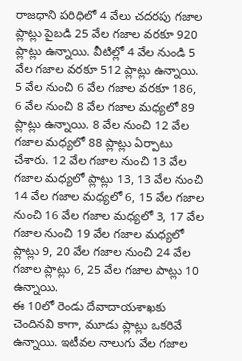రాజధాని పరిధిలో 4 వేలు చదరపు గజాల ప్లాట్లు పైబడి 25 వేల గజాల వరకూ 920 ప్లాట్లు ఉన్నాయి. వీటిల్లో 4 వేల నుండి 5 వేల గజాల వరకూ 512 ప్లాట్లు ఉన్నాయి.
5 వేల నుంచి 6 వేల గజాల వరకూ 186, 6 వేల నుంచి 8 వేల గజాల మధ్యలో 89 ప్లాట్లు ఉన్నాయి. 8 వేల నుంచి 12 వేల గజాల మధ్యలో 88 ప్లాట్లు ఏర్పాటు చేశారు. 12 వేల గజాల నుంచి 13 వేల గజాల మధ్యలో ప్లాట్లు 13, 13 వేల నుంచి 14 వేల గజాల మధ్యలో 6, 15 వేల గజాల నుంచి 16 వేల గజాల మధ్యలో 3, 17 వేల గజాల నుంచి 19 వేల గజాల మధ్యలో ప్లాట్లు 9, 20 వేల గజాల నుంచి 24 వేల గజాల ప్లాట్లు 6, 25 వేల గజాల పాట్లు 10 ఉన్నాయి.
ఈ 10లో రెండు దేవాదాయశాఖకు చెందినవి కాగా, మూడు ప్లాట్లు ఒకరివే ఉన్నాయి. ఇటీవల నాలుగు వేల గజాల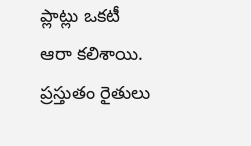ప్లాట్లు ఒకటీ ఆరా కలిశాయి. ప్రస్తుతం రైతులు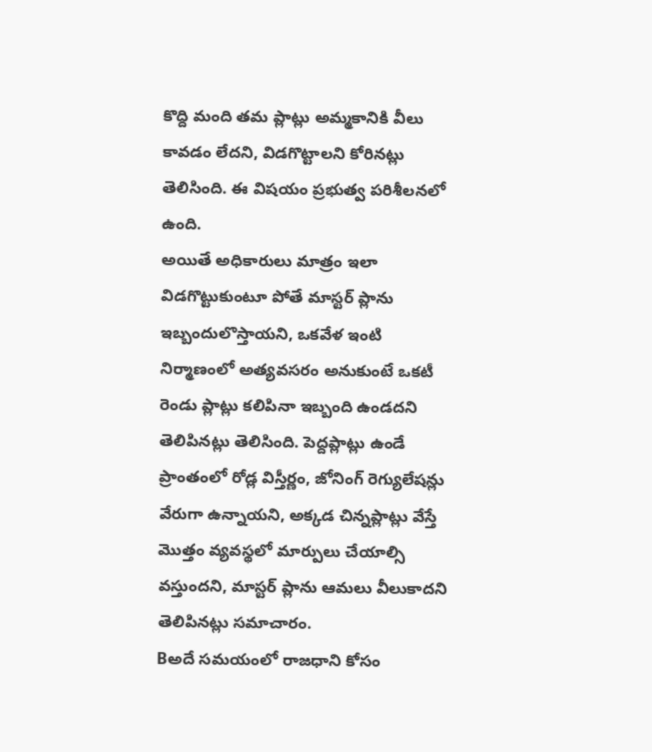కొద్ది మంది తమ ప్లాట్లు అమ్మకానికి వీలు కావడం లేదని, విడగొట్టాలని కోరినట్లు తెలిసింది. ఈ విషయం ప్రభుత్వ పరిశీలనలో ఉంది.
అయితే అధికారులు మాత్రం ఇలా విడగొట్టుకుంటూ పోతే మాస్టర్ ప్లాను ఇబ్బందులొస్తాయని, ఒకవేళ ఇంటి నిర్మాణంలో అత్యవసరం అనుకుంటే ఒకటీ రెండు ప్లాట్లు కలిపినా ఇబ్బంది ఉండదని తెలిపినట్లు తెలిసింది. పెద్దప్లాట్లు ఉండే ప్రాంతంలో రోడ్ల విస్తీర్ణం, జోనింగ్ రెగ్యులేషన్లు వేరుగా ఉన్నాయని, అక్కడ చిన్నప్లాట్లు వేస్తే మొత్తం వ్యవస్థలో మార్పులు చేయాల్సి వస్తుందని, మాస్టర్ ప్లాను ఆమలు వీలుకాదని తెలిపినట్లు సమాచారం.
Bఅదే సమయంలో రాజధాని కోసం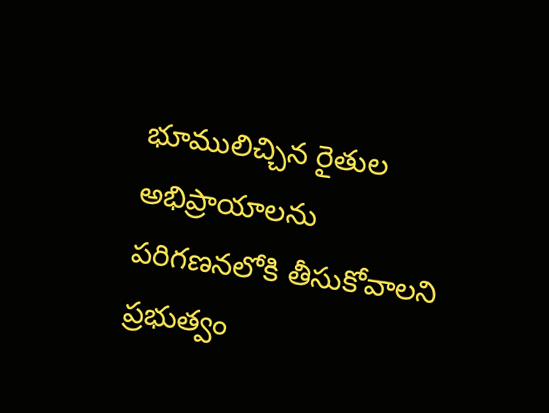భూములిచ్చిన రైతుల అభిప్రాయాలను పరిగణనలోకి తీసుకోవాలని ప్రభుత్వం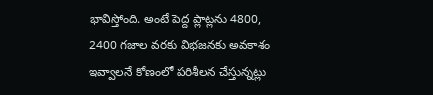భావిస్తోంది. అంటే పెద్ద ప్లాట్లను 4800, 2400 గజాల వరకు విభజనకు అవకాశం ఇవ్వాలనే కోణంలో పరిశీలన చేస్తున్నట్లు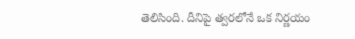తెలిసింది. దీనిపై త్వరలోనే ఒక నిర్ణయం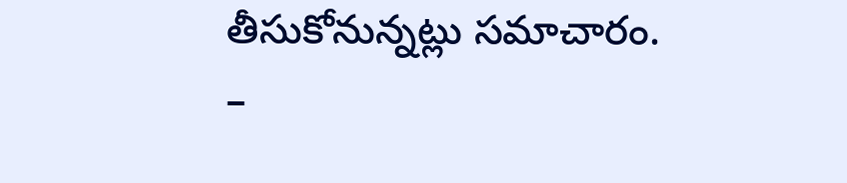తీసుకోనున్నట్లు సమాచారం.
–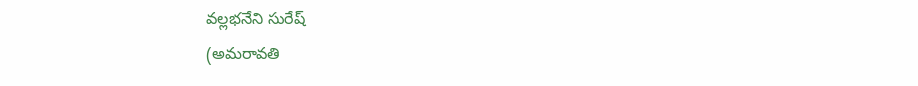వల్లభనేని సురేష్
(అమరావతి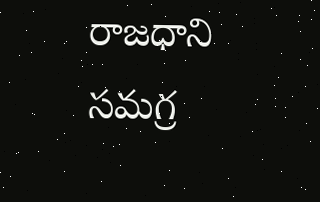రాజధాని సమగ్ర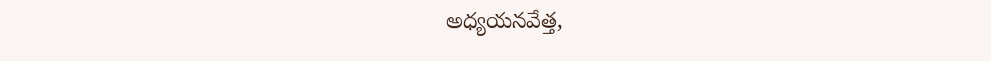అధ్యయనవేత్త,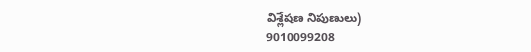విశ్లేషణ నిపుణులు)
9010099208